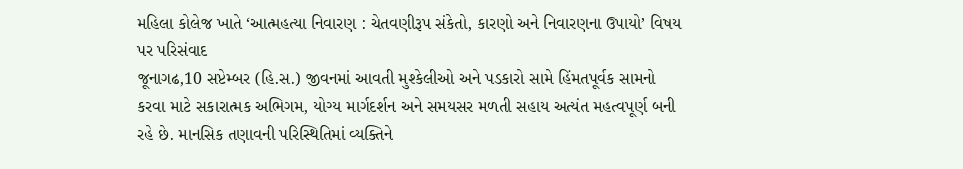મહિલા કોલેજ ખાતે ‘આત્મહત્યા નિવારણ : ચેતવણીરૂપ સંકેતો, કારણો અને નિવારણના ઉપાયો’ વિષય પર પરિસંવાદ
જૂનાગઢ,10 સપ્ટેમ્બર (હિ.સ.) જીવનમાં આવતી મુશ્કેલીઓ અને પડકારો સામે હિંમતપૂર્વક સામનો કરવા માટે સકારાત્મક અભિગમ, યોગ્ય માર્ગદર્શન અને સમયસર મળતી સહાય અત્યંત મહત્વપૂર્ણ બની રહે છે. માનસિક તણાવની પરિસ્થિતિમાં વ્યક્તિને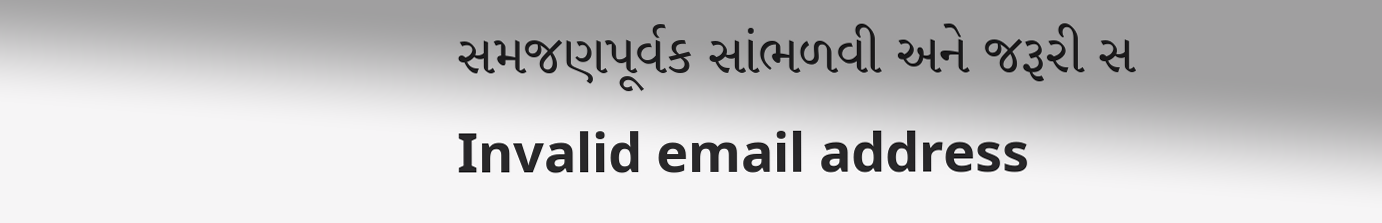સમજણપૂર્વક સાંભળવી અને જરૂરી સ
Invalid email address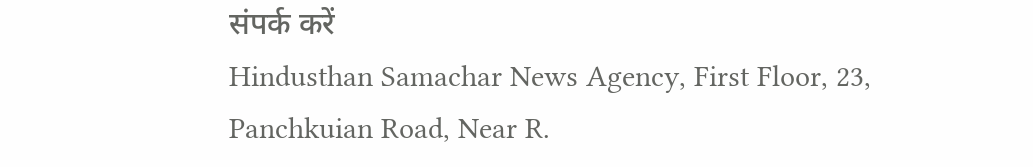संपर्क करें
Hindusthan Samachar News Agency, First Floor, 23, Panchkuian Road, Near R.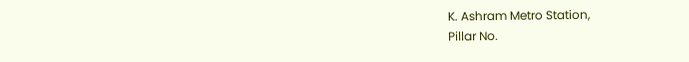K. Ashram Metro Station,
Pillar No.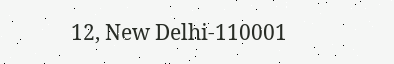12, New Delhi-110001